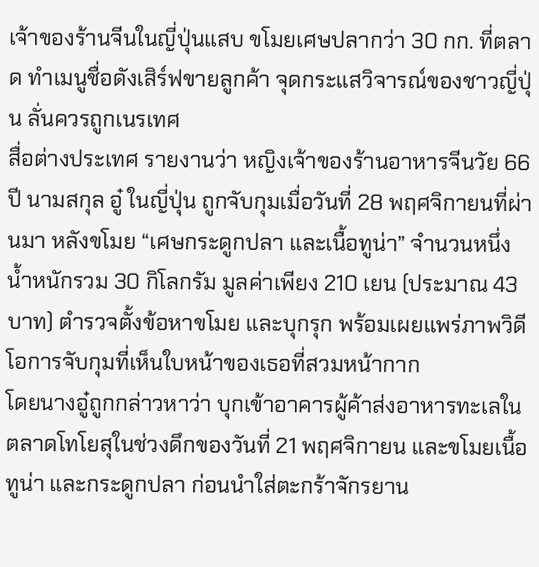เจ้าของร้านจีนในญี่ปุ่นแสบ ขโมยเศษปลากว่า 30 กก. ที่ตลาด ทำเมนูชื่อดังเสิร์ฟขายลูกค้า จุดกระแสวิจารณ์ของชาวญี่ปุ่น ลั่นควรถูกเนรเทศ
สื่อต่างประเทศ รายงานว่า หญิงเจ้าของร้านอาหารจีนวัย 66 ปี นามสกุล อู๋ ในญี่ปุ่น ถูกจับกุมเมื่อวันที่ 28 พฤศจิกายนที่ผ่านมา หลังขโมย “เศษกระดูกปลา และเนื้อทูน่า” จำนวนหนึ่ง น้ำหนักรวม 30 กิโลกรัม มูลค่าเพียง 210 เยน (ประมาณ 43 บาท) ตำรวจตั้งข้อหาขโมย และบุกรุก พร้อมเผยแพร่ภาพวิดีโอการจับกุมที่เห็นใบหน้าของเธอที่สวมหน้ากาก
โดยนางอู๋ถูกกล่าวหาว่า บุกเข้าอาคารผู้ค้าส่งอาหารทะเลในตลาดโทโยสุในช่วงดึกของวันที่ 21 พฤศจิกายน และขโมยเนื้อทูน่า และกระดูกปลา ก่อนนำใส่ตะกร้าจักรยาน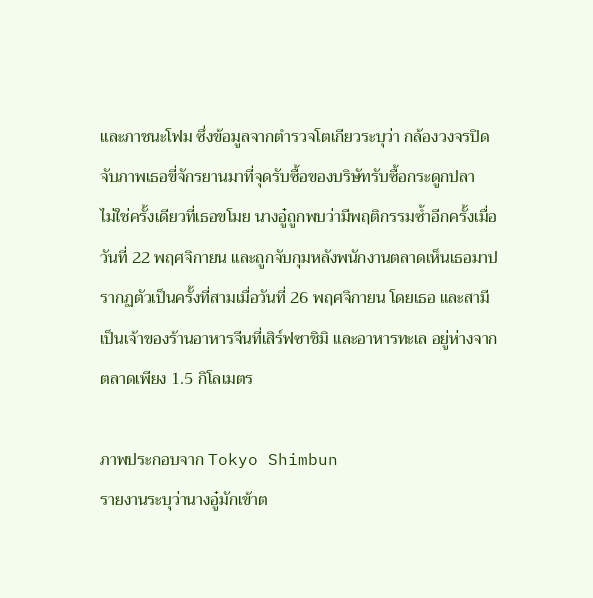และภาชนะโฟม ซึ่งข้อมูลจากตำรวจโตเกียวระบุว่า กล้องวงจรปิดจับภาพเธอขี่จักรยานมาที่จุดรับซื้อของบริษัทรับซื้อกระดูกปลา
ไม่ใช่ครั้งเดียวที่เธอขโมย นางอู๋ถูกพบว่ามีพฤติกรรมซ้ำอีกครั้งเมื่อวันที่ 22 พฤศจิกายน และถูกจับกุมหลังพนักงานตลาดเห็นเธอมาปรากฏตัวเป็นครั้งที่สามเมื่อวันที่ 26 พฤศจิกายน โดยเธอ และสามีเป็นเจ้าของร้านอาหารจีนที่เสิร์ฟซาชิมิ และอาหารทะเล อยู่ห่างจากตลาดเพียง 1.5 กิโลเมตร

ภาพประกอบจาก Tokyo Shimbun
รายงานระบุว่านางอู๋มักเข้าต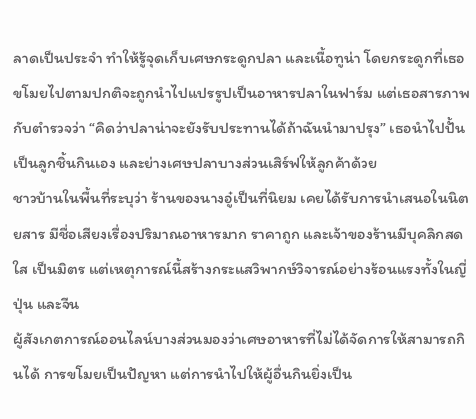ลาดเป็นประจำ ทำให้รู้จุดเก็บเศษกระดูกปลา และเนื้อทูน่า โดยกระดูกที่เธอขโมยไปตามปกติจะถูกนำไปแปรรูปเป็นอาหารปลาในฟาร์ม แต่เธอสารภาพกับตำรวจว่า “คิดว่าปลาน่าจะยังรับประทานได้ถ้าฉันนำมาปรุง” เธอนำไปปั้นเป็นลูกชิ้นกินเอง และย่างเศษปลาบางส่วนเสิร์ฟให้ลูกค้าด้วย
ชาวบ้านในพื้นที่ระบุว่า ร้านของนางอู๋เป็นที่นิยม เคยได้รับการนำเสนอในนิตยสาร มีชื่อเสียงเรื่องปริมาณอาหารมาก ราคาถูก และเจ้าของร้านมีบุคลิกสดใส เป็นมิตร แต่เหตุการณ์นี้สร้างกระแสวิพากษ์วิจารณ์อย่างร้อนแรงทั้งในญี่ปุ่น และจีน
ผู้สังเกตการณ์ออนไลน์บางส่วนมองว่าเศษอาหารที่ไม่ได้จัดการให้สามารถกินได้ การขโมยเป็นปัญหา แต่การนำไปให้ผู้อื่นกินยิ่งเป็น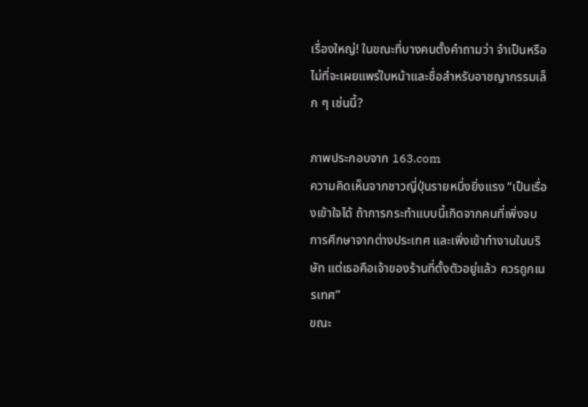เรื่องใหญ่! ในขณะที่บางคนตั้งคำถามว่า จำเป็นหรือไม่ที่จะเผยแพร่ใบหน้าและชื่อสำหรับอาชญากรรมเล็ก ๆ เช่นนี้?

ภาพประกอบจาก 163.com
ความคิดเห็นจากชาวญี่ปุ่นรายหนึ่งยิ่งแรง “เป็นเรื่องเข้าใจได้ ถ้าการกระทำแบบนี้เกิดจากคนที่เพิ่งจบการศึกษาจากต่างประเทศ และเพิ่งเข้าทำงานในบริษัท แต่เธอคือเจ้าของร้านที่ตั้งตัวอยู่แล้ว ควรถูกเนรเทศ”
ขณะ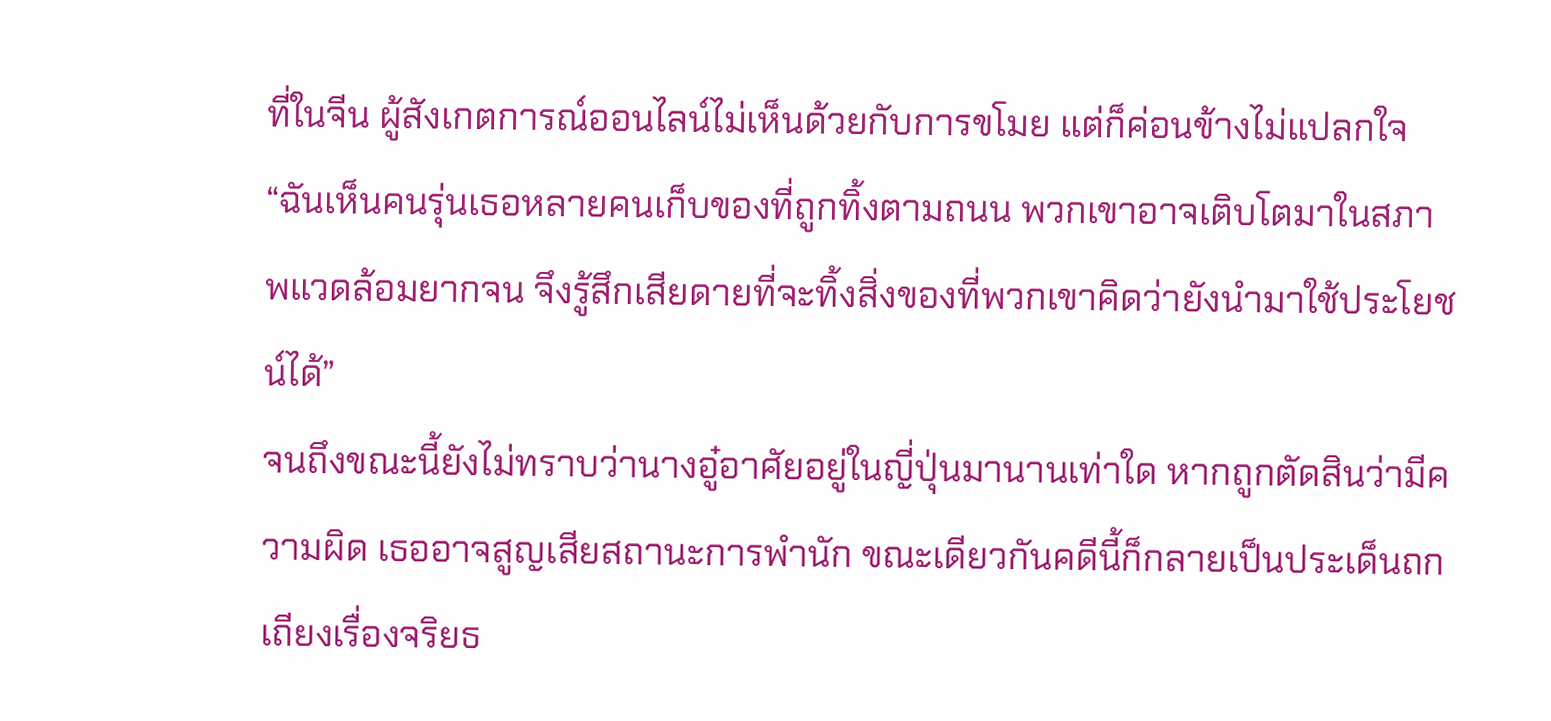ที่ในจีน ผู้สังเกตการณ์ออนไลน์ไม่เห็นด้วยกับการขโมย แต่ก็ค่อนข้างไม่แปลกใจ “ฉันเห็นคนรุ่นเธอหลายคนเก็บของที่ถูกทิ้งตามถนน พวกเขาอาจเติบโตมาในสภาพแวดล้อมยากจน จึงรู้สึกเสียดายที่จะทิ้งสิ่งของที่พวกเขาคิดว่ายังนำมาใช้ประโยชน์ได้”
จนถึงขณะนี้ยังไม่ทราบว่านางอู๋อาศัยอยู่ในญี่ปุ่นมานานเท่าใด หากถูกตัดสินว่ามีความผิด เธออาจสูญเสียสถานะการพำนัก ขณะเดียวกันคดีนี้ก็กลายเป็นประเด็นถกเถียงเรื่องจริยธ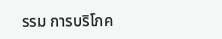รรม การบริโภค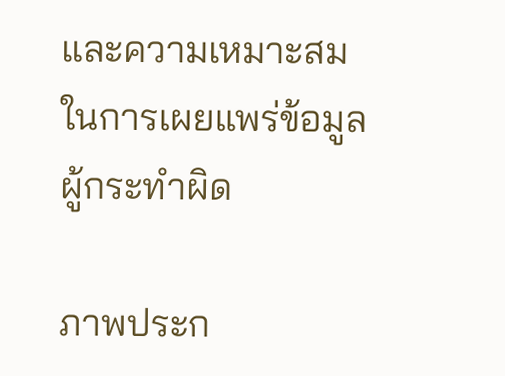และความเหมาะสมในการเผยแพร่ข้อมูลผู้กระทำผิด

ภาพประก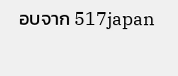อบจาก 517japan